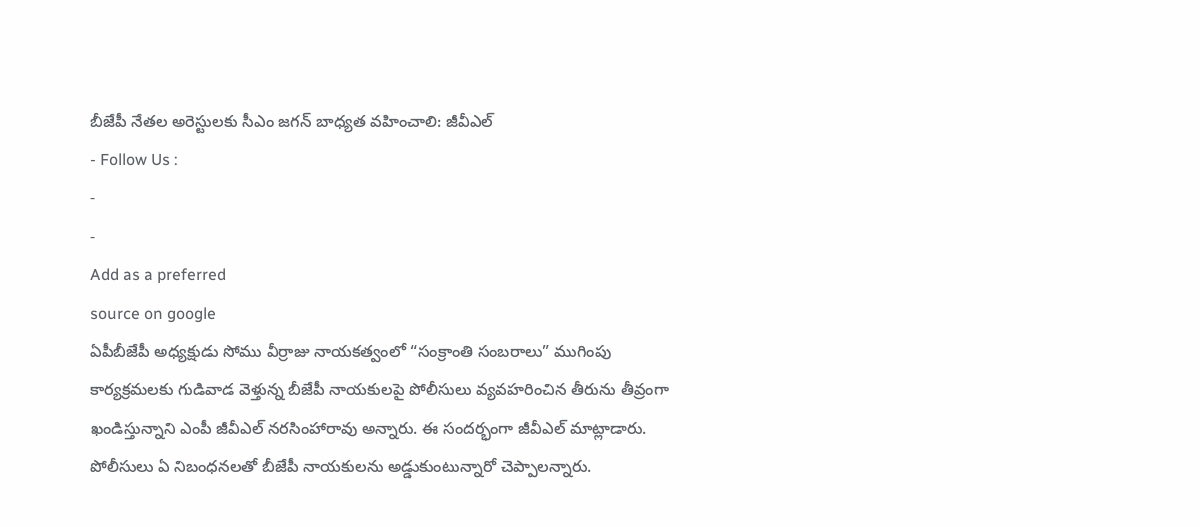బీజేపీ నేతల అరెస్టులకు సీఎం జగన్ బాధ్యత వహించాలి: జీవీఎల్
- Follow Us :
-
-
Add as a preferred
source on google
ఏపీబీజేపీ అధ్యక్షుడు సోము వీర్రాజు నాయకత్వంలో “సంక్రాంతి సంబరాలు” ముగింపు కార్యక్రమలకు గుడివాడ వెళ్తున్న బీజేపీ నాయకులపై పోలీసులు వ్యవహరించిన తీరును తీవ్రంగా ఖండిస్తున్నాని ఎంపీ జీవీఎల్ నరసింహారావు అన్నారు. ఈ సందర్భంగా జీవీఎల్ మాట్లాడారు. పోలీసులు ఏ నిబంధనలతో బీజేపీ నాయకులను అడ్డుకుంటున్నారో చెప్పాలన్నారు.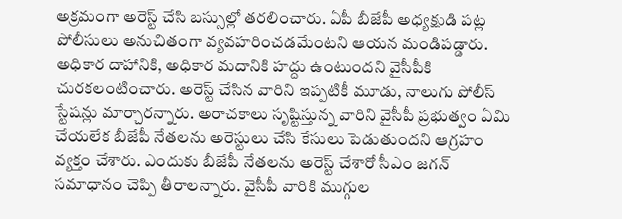అక్రమంగా అరెస్ట్ చేసి బస్సుల్లో తరలించారు. ఏపీ బీజేపీ అధ్యక్షుడి పట్ల పోలీసులు అనుచితంగా వ్యవహరించడమేంటని ఆయన మండిపడ్డారు. అధికార దాహానికి, అధికార మదానికి హద్దు ఉంటుందని వైసీపీకి చురకలంటించారు. అరెస్ట్ చేసిన వారిని ఇప్పటికీ మూడు, నాలుగు పోలీస్ స్టేషన్లు మార్చారన్నారు. అరాచకాలు సృష్టిస్తున్న వారిని వైసీపీ ప్రభుత్వం ఏమి చేయలేక బీజేపీ నేతలను అరెస్టులు చేసి కేసులు పెడుతుందని ఆగ్రహం వ్యక్తం చేశారు. ఎందుకు బీజేపీ నేతలను అరెస్ట్ చేశారో సీఎం జగన్ సమాధానం చెప్పి తీరాలన్నారు. వైసీపీ వారికి ముగ్గుల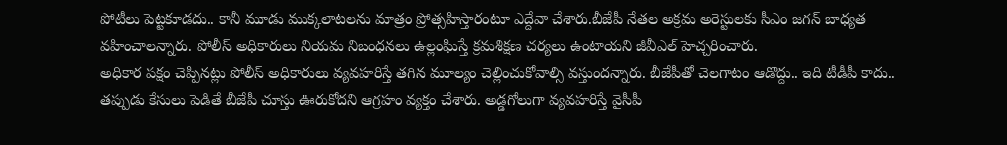పోటీలు పెట్టకూడదు.. కానీ మూడు ముక్కలాటలను మాత్రం ప్రోత్సహిస్తారంటూ ఎద్దేవా చేశారు.బీజేపీ నేతల అక్రమ అరెస్టులకు సీఎం జగన్ బాధ్యత వహించాలన్నారు. పోలీస్ అధికారులు నియమ నిబంధనలు ఉల్లంఘిస్తే క్రమశిక్షణ చర్యలు ఉంటాయని జీవీఎల్ హెచ్చరించారు.
అధికార పక్షం చెప్పినట్లు పోలీస్ అధికారులు వ్యవహరిస్తే తగిన మూల్యం చెల్లించుకోవాల్సి వస్తుందన్నారు. బీజేపీతో చెలగాటం ఆడొద్దు.. ఇది టీడీపీ కాదు.. తప్పుడు కేసులు పెడితే బీజేపీ చూస్తు ఊరుకోదని ఆగ్రహం వ్యక్తం చేశారు. అడ్డగోలుగా వ్యవహరిస్తే వైసీపీ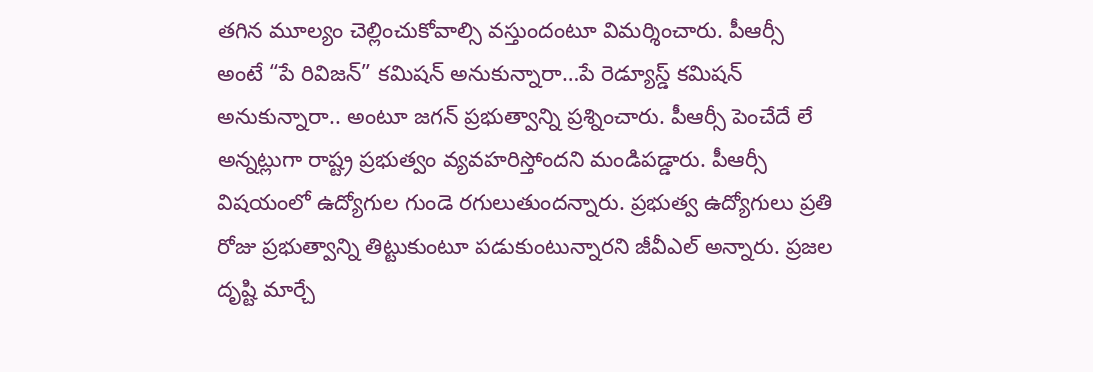తగిన మూల్యం చెల్లించుకోవాల్సి వస్తుందంటూ విమర్శించారు. పీఆర్సీ అంటే “పే రివిజన్” కమిషన్ అనుకున్నారా…పే రెడ్యూస్డ్ కమిషన్ అనుకున్నారా.. అంటూ జగన్ ప్రభుత్వాన్ని ప్రశ్నించారు. పీఆర్సీ పెంచేదే లే అన్నట్లుగా రాష్ట్ర ప్రభుత్వం వ్యవహరిస్తోందని మండిపడ్డారు. పీఆర్సీ విషయంలో ఉద్యోగుల గుండె రగులుతుందన్నారు. ప్రభుత్వ ఉద్యోగులు ప్రతి రోజు ప్రభుత్వాన్ని తిట్టుకుంటూ పడుకుంటున్నారని జీవీఎల్ అన్నారు. ప్రజల దృష్టి మార్చే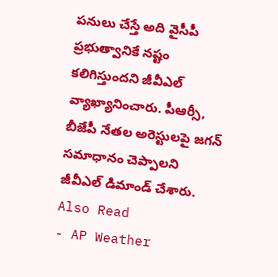పనులు చేస్తే అది వైసీపీ ప్రభుత్వానికే నష్టం కలిగిస్తుందని జీవీఎల్ వ్యాఖ్యానించారు. పీఆర్సీ, బీజేపీ నేతల అరెస్టులపై జగన్ సమాధానం చెప్పాలని జీవీఎల్ డిమాండ్ చేశారు.
Also Read
- AP Weather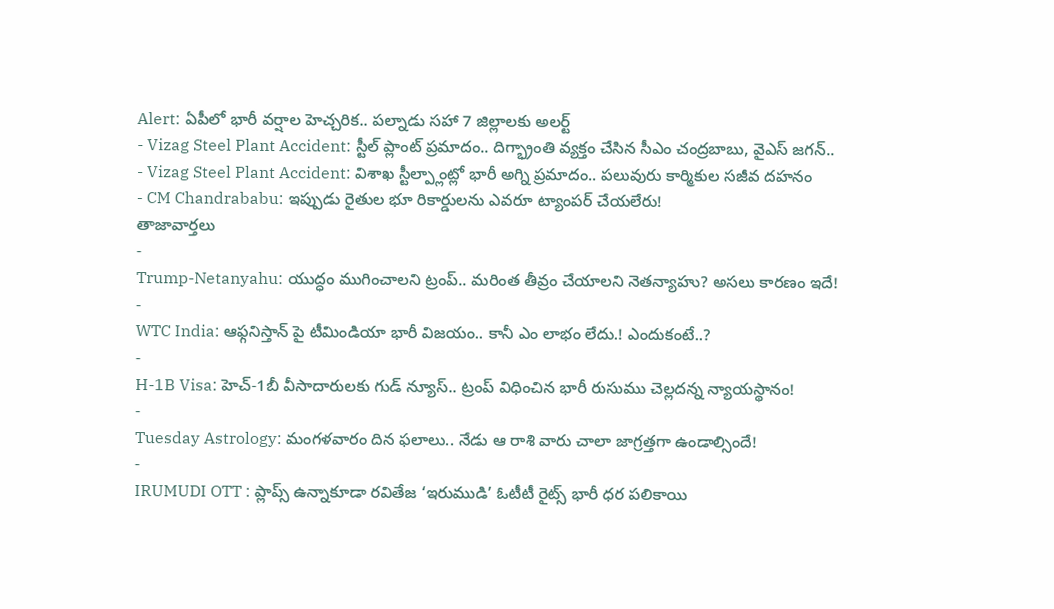Alert: ఏపీలో భారీ వర్షాల హెచ్చరిక.. పల్నాడు సహా 7 జిల్లాలకు అలర్ట్
- Vizag Steel Plant Accident: స్టీల్ ప్లాంట్ ప్రమాదం.. దిగ్భ్రాంతి వ్యక్తం చేసిన సీఎం చంద్రబాబు, వైఎస్ జగన్..
- Vizag Steel Plant Accident: విశాఖ స్టీల్ప్లాంట్లో భారీ అగ్ని ప్రమాదం.. పలువురు కార్మికుల సజీవ దహనం
- CM Chandrababu: ఇప్పుడు రైతుల భూ రికార్డులను ఎవరూ ట్యాంపర్ చేయలేరు!
తాజావార్తలు
-
Trump-Netanyahu: యుద్ధం ముగించాలని ట్రంప్.. మరింత తీవ్రం చేయాలని నెతన్యాహు? అసలు కారణం ఇదే!
-
WTC India: ఆఫ్గనిస్తాన్ పై టీమిండియా భారీ విజయం.. కానీ ఎం లాభం లేదు.! ఎందుకంటే..?
-
H-1B Visa: హెచ్-1బీ వీసాదారులకు గుడ్ న్యూస్.. ట్రంప్ విధించిన భారీ రుసుము చెల్లదన్న న్యాయస్థానం!
-
Tuesday Astrology: మంగళవారం దిన ఫలాలు.. నేడు ఆ రాశి వారు చాలా జాగ్రత్తగా ఉండాల్సిందే!
-
IRUMUDI OTT : ప్లాప్స్ ఉన్నాకూడా రవితేజ ‘ఇరుముడి’ ఓటీటీ రైట్స్ భారీ ధర పలికాయి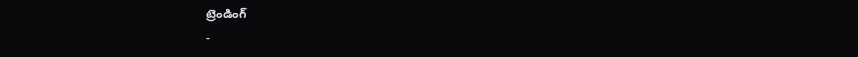ట్రెండింగ్
-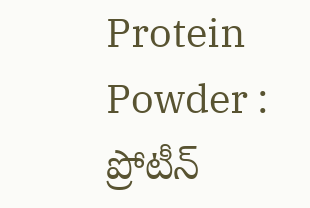Protein Powder : ప్రోటీన్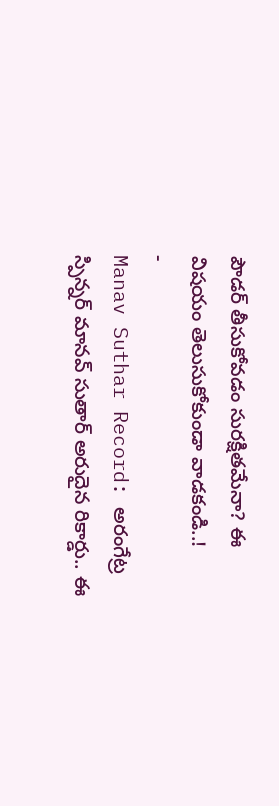పౌడర్ తీసుకోవడం సురక్షితమేనా? ఈ విషయం తెలుసుకోకుండా వాడకండి..!
-
Manav Suthar Record: అరంగేట్ర స్పిన్నర్ మానవ్ సుతార్ అరుదైన రికార్డు.. ఈ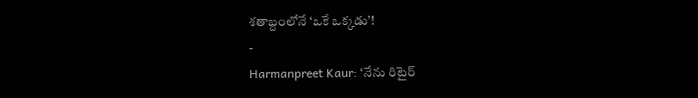శతాబ్దంలోనే ‘ఒకే ఒక్కడు’!
-
Harmanpreet Kaur: ‘నేను రిటైర్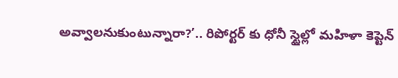అవ్వాలనుకుంటున్నారా?’.. రిపోర్టర్ కు ధోనీ స్టైల్లో మహిళా కెప్టెన్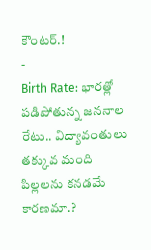కౌంటర్.!
-
Birth Rate: భారత్లో పడిపోతున్న జననాల రేటు.. విద్యావంతులు తక్కువ మంది పిల్లలను కనడమే కారణమా.?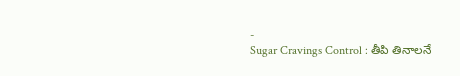-
Sugar Cravings Control : తీపి తినాలనే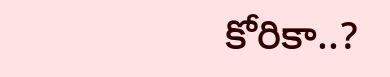కోరికా..?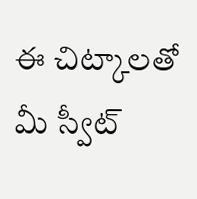ఈ చిట్కాలతో మీ స్వీట్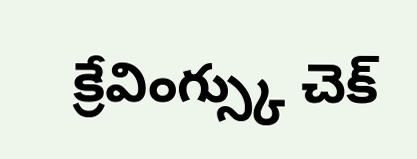క్రేవింగ్స్కు చెక్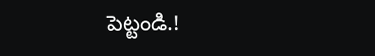పెట్టండి.!